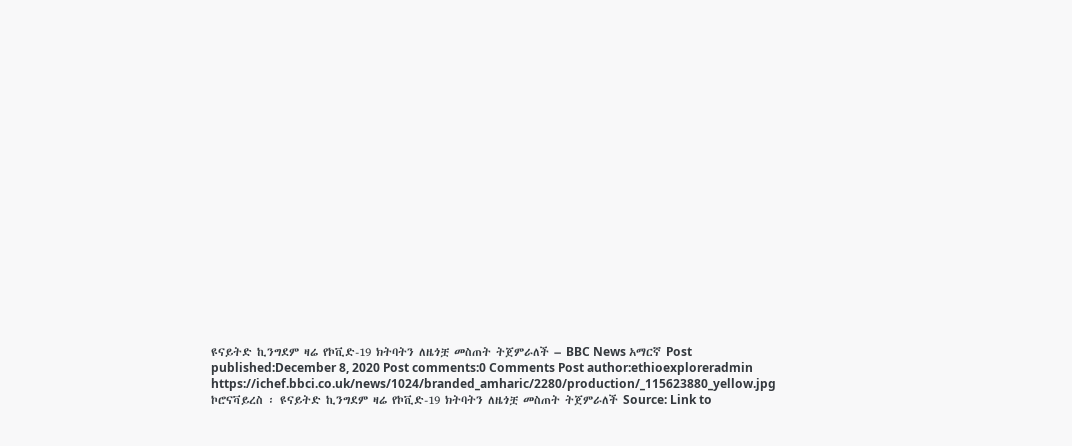ዩናይትድ ኪንግደም ዛሬ የኮቪድ-19 ክትባትን ለዜጎቿ መስጠት ትጀምራለች – BBC News አማርኛ Post published:December 8, 2020 Post comments:0 Comments Post author:ethioexploreradmin https://ichef.bbci.co.uk/news/1024/branded_amharic/2280/production/_115623880_yellow.jpg ኮሮናቫይረስ ፡ ዩናይትድ ኪንግደም ዛሬ የኮቪድ-19 ክትባትን ለዜጎቿ መስጠት ትጀምራለች Source: Link to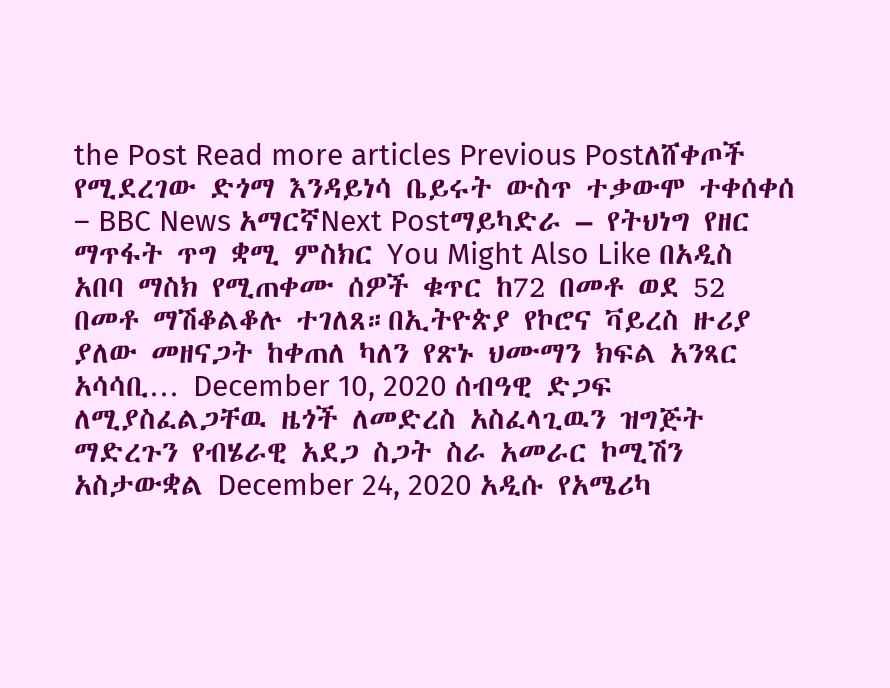the Post Read more articles Previous Postለሸቀጦች የሚደረገው ድጎማ እንዳይነሳ ቤይሩት ውስጥ ተቃውሞ ተቀሰቀሰ – BBC News አማርኛNext Postማይካድራ – የትህነግ የዘር ማጥፋት ጥግ ቋሚ ምስክር You Might Also Like በአዲስ አበባ ማስክ የሚጠቀሙ ሰዎች ቁጥር ከ72 በመቶ ወደ 52 በመቶ ማሽቆልቆሉ ተገለጸ።በኢትዮጵያ የኮሮና ቫይረስ ዙሪያ ያለው መዘናጋት ከቀጠለ ካለን የጽኑ ህሙማን ክፍል አንጻር አሳሳቢ… December 10, 2020 ሰብዓዊ ድጋፍ ለሚያስፈልጋቸዉ ዜጎች ለመድረስ አስፈላጊዉን ዝግጅት ማድረጉን የብሄራዊ አደጋ ስጋት ስራ አመራር ኮሚሽን አስታውቋል December 24, 2020 አዲሱ የአሜሪካ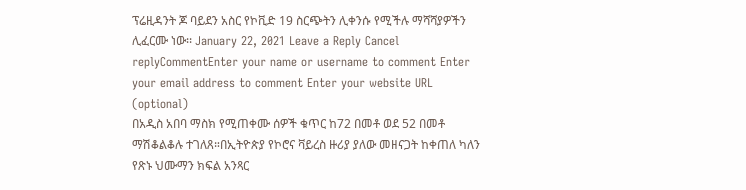ፕሬዚዳንት ጆ ባይደን አስር የኮቪድ 19 ስርጭትን ሊቀንሱ የሚችሉ ማሻሻያዎችን ሊፈርሙ ነው፡፡ January 22, 2021 Leave a Reply Cancel replyCommentEnter your name or username to comment Enter your email address to comment Enter your website URL (optional)
በአዲስ አበባ ማስክ የሚጠቀሙ ሰዎች ቁጥር ከ72 በመቶ ወደ 52 በመቶ ማሽቆልቆሉ ተገለጸ።በኢትዮጵያ የኮሮና ቫይረስ ዙሪያ ያለው መዘናጋት ከቀጠለ ካለን የጽኑ ህሙማን ክፍል አንጻር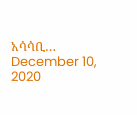አሳሳቢ… December 10, 2020